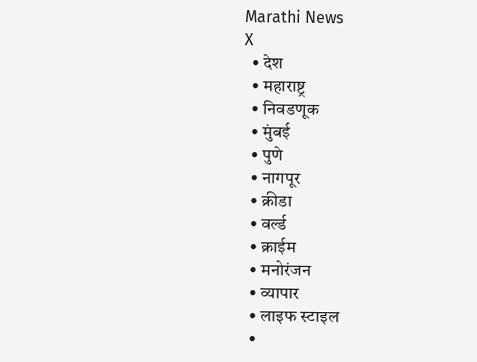Marathi News
X
  • देश
  • महाराष्ट्र
  • निवडणूक
  • मुंबई
  • पुणे
  • नागपूर
  • क्रीडा
  • वर्ल्ड
  • क्राईम
  • मनोरंजन
  • व्यापार
  • लाइफ स्टाइल
  •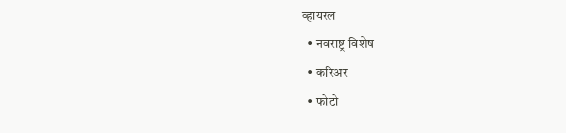व्हायरल
  • नवराष्ट्र विशेष
  • करिअर
  • फोटो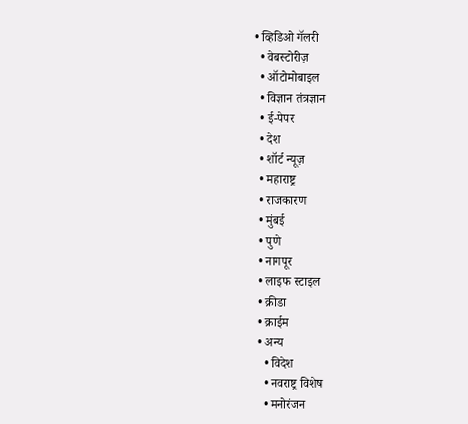• व्हिडिओ गॅलरी
  • वेबस्टोरीज़
  • ऑटोमोबाइल
  • विज्ञान तंत्रज्ञान
  • ई-पेपर
  • देश
  • शॉर्ट न्यूज़
  • महाराष्ट्र
  • राजकारण
  • मुंबई
  • पुणे
  • नागपूर
  • लाइफ स्टाइल
  • क्रीडा
  • क्राईम
  • अन्य
    • विदेश
    • नवराष्ट्र विशेष
    • मनोरंजन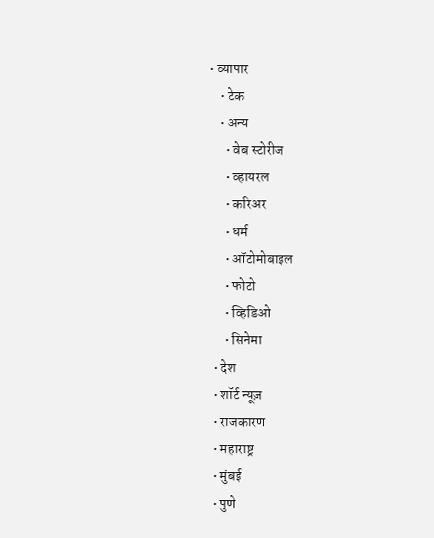• व्यापार
    • टेक
    • अन्य
      • वेब स्टोरीज
      • व्हायरल
      • करिअर
      • धर्म
      • ऑटोमोबाइल
      • फोटो
      • व्हिडिओ
      • सिनेमा
  • देश
  • शॉर्ट न्यूज़
  • राजकारण
  • महाराष्ट्र
  • मुंबई
  • पुणे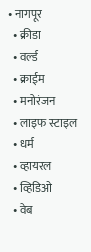• नागपूर
  • क्रीडा
  • वर्ल्ड
  • क्राईम
  • मनोरंजन
  • लाइफ स्टाइल
  • धर्म
  • व्हायरल
  • व्हिडिओ
  • वेब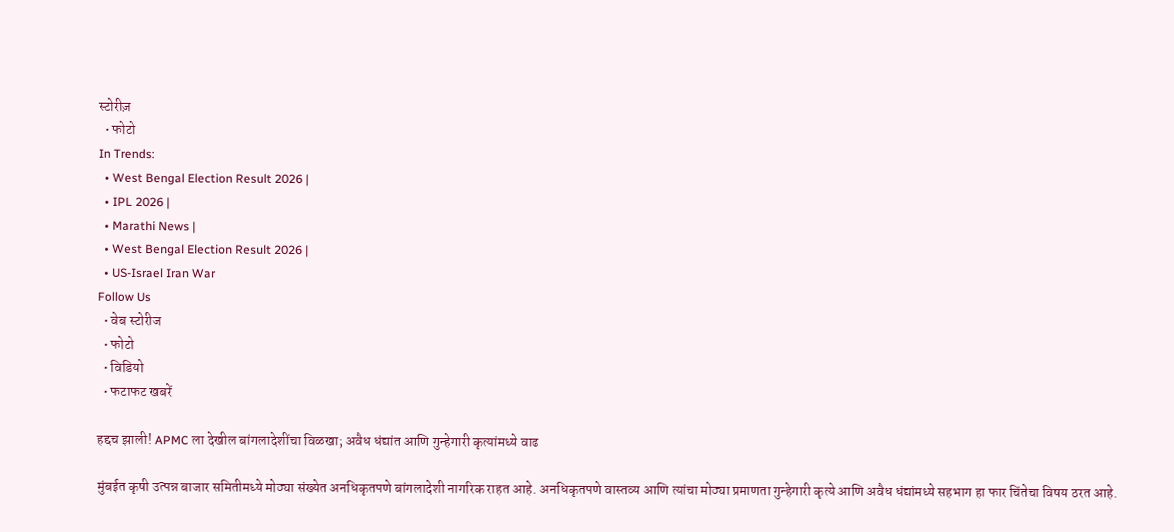स्टोरीज़
  • फोटो
In Trends:
  • West Bengal Election Result 2026 |
  • IPL 2026 |
  • Marathi News |
  • West Bengal Election Result 2026 |
  • US-Israel Iran War
Follow Us
  • वेब स्टोरीज
  • फोटो
  • विडियो
  • फटाफट खबरें

हद्दच झाली! APMC ला देखील बांगलादेशींचा विळखा; अवैध धंद्यांत आणि गुन्हेगारी कृत्यांमध्ये वाढ

मुंबईत कृषी उत्पन्न बाजार समितीमध्ये मोठ्या संख्येत अनधिकृतपणे बांगलादेशी नागरिक राहत आहे. अनधिकृतपणे वास्तव्य आणि त्यांचा मोठ्या प्रमाणता गुन्हेगारी कृत्ये आणि अवैध धंद्यांमध्ये सहभाग हा फार चिंतेचा विषय ठरत आहे.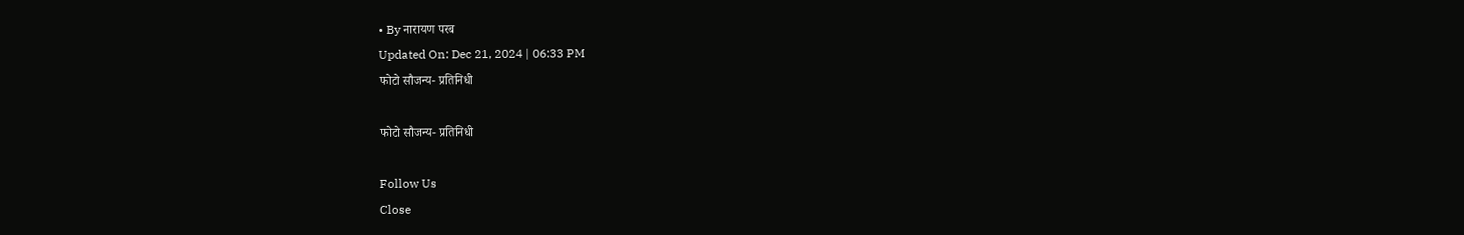• By नारायण परब
Updated On: Dec 21, 2024 | 06:33 PM
फोटो सौजन्य- प्रतिनिधी

फोटो सौजन्य- प्रतिनिधी

Follow Us
Close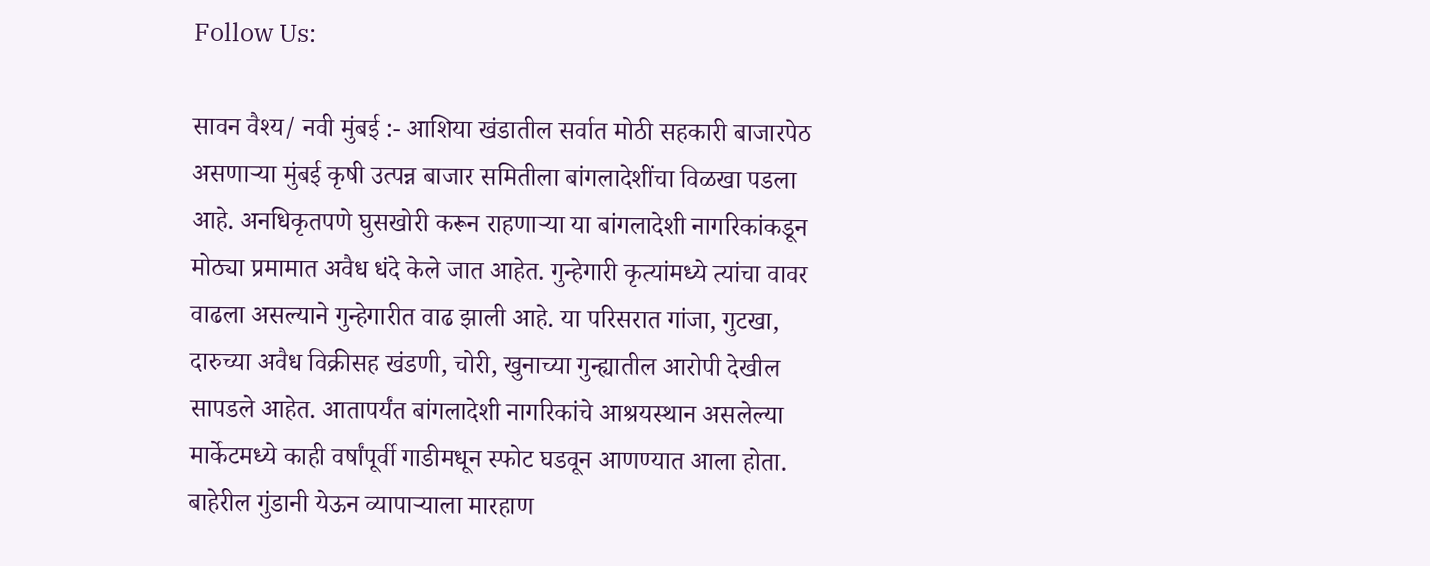Follow Us:

सावन वैश्य/ नवी मुंबई :- आशिया खंडातील सर्वात मोठी सहकारी बाजारपेठ असणाऱ्या मुंबई कृषी उत्पन्न बाजार समितीला बांगलादेशींचा विळखा पडला आहे. अनधिकृतपणे घुसखोरी करून राहणाऱ्या या बांगलादेशी नागरिकांकडून मोठ्या प्रमामात अवैध धंदे केले जात आहेत. गुन्हेगारी कृत्यांमध्ये त्यांचा वावर वाढला असल्याने गुन्हेगारीत वाढ झाली आहे. या परिसरात गांजा, गुटखा, दारुच्या अवैध विक्रीसह खंडणी, चोरी, खुनाच्या गुन्ह्यातील आरोपी देखील सापडले आहेत. आतापर्यंत बांगलादेशी नागरिकांचे आश्रयस्थान असलेल्या मार्केटमध्ये काही वर्षांपूर्वी गाडीमधून स्फोट घडवून आणण्यात आला होता. बाहेरील गुंडानी येऊन व्यापाऱ्याला मारहाण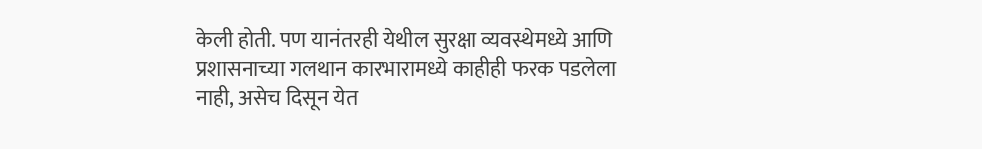केली होती. पण यानंतरही येथील सुरक्षा व्यवस्थेमध्ये आणि प्रशासनाच्या गलथान कारभारामध्ये काहीही फरक पडलेला नाही, असेच दिसून येत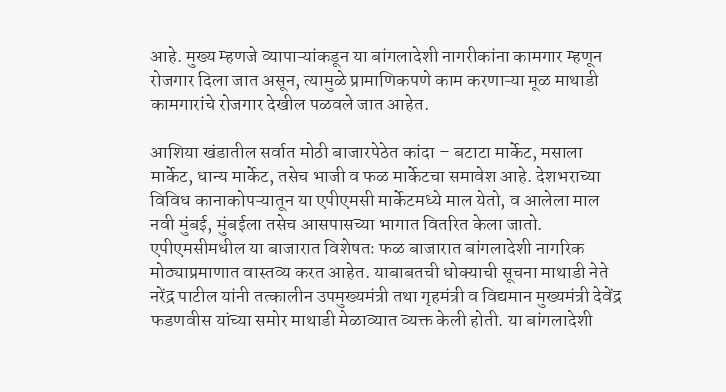आहे. मुख्य म्हणजे व्यापाऱ्यांकडून या बांगलादेशी नागरीकांना कामगार म्हणून रोजगार दिला जात असून, त्यामुळे प्रामाणिकपणे काम करणाऱ्या मूळ माथाडी कामगारांचे रोजगार देखील पळवले जात आहेत.

आशिया खंडातील सर्वात मोठी बाजारपेठेत कांदा – बटाटा मार्केट, मसाला मार्केट, धान्य मार्केट, तसेच भाजी व फळ मार्केटचा समावेश आहे. देशभराच्या विविध कानाकोपऱ्यातून या एपीएमसी मार्केटमध्ये माल येतो, व आलेला माल नवी मुंबई, मुंबईला तसेच आसपासच्या भागात वितरित केला जातो. एपीएमसीमधील या बाजारात विशेषतः फळ बाजारात बांगलादेशी नागरिक मोठ्याप्रमाणात वास्तव्य करत आहेत. याबाबतची धोक्याची सूचना माथाडी नेते नरेंद्र पाटील यांनी तत्कालीन उपमुख्यमंत्री तथा गृहमंत्री व विद्यमान मुख्यमंत्री देवेंद्र फडणवीस यांच्या समोर माथाडी मेळाव्यात व्यक्त केली होती. या बांगलादेशी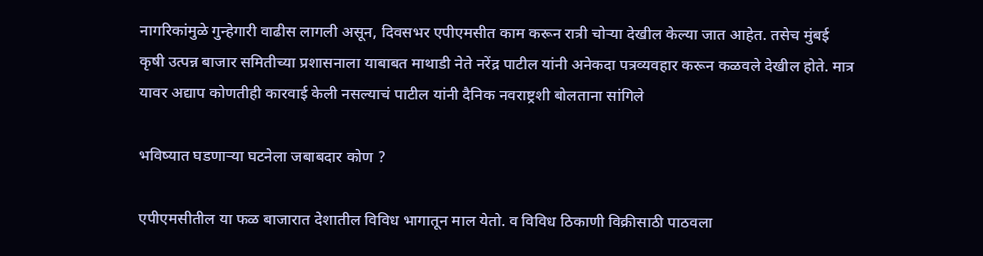नागरिकांमुळे गुन्हेगारी वाढीस लागली असून, दिवसभर एपीएमसीत काम करून रात्री चोऱ्या देखील केल्या जात आहेत. तसेच मुंबई कृषी उत्पन्न बाजार समितीच्या प्रशासनाला याबाबत माथाडी नेते नरेंद्र पाटील यांनी अनेकदा पत्रव्यवहार करून कळवले देखील होते. मात्र यावर अद्याप कोणतीही कारवाई केली नसल्याचं पाटील यांनी दैनिक नवराष्ट्रशी बोलताना सांगिले

भविष्यात घडणाऱ्या घटनेला जबाबदार कोण ?

एपीएमसीतील या फळ बाजारात देशातील विविध भागातून माल येतो. व विविध ठिकाणी विक्रीसाठी पाठवला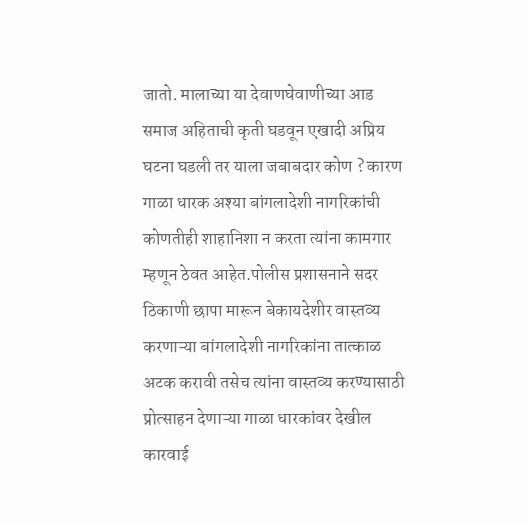जातो. मालाच्या या देवाणघेवाणीच्या आड समाज अहिताची कृती घडवून एखादी अप्रिय घटना घडली तर याला जबाबदार कोण ? कारण गाळा धारक अश्या बांगलादेशी नागरिकांची कोणतीही शाहानिशा न करता त्यांना कामगार म्हणून ठेवत आहेत.पोलीस प्रशासनाने सदर ठिकाणी छापा मारून बेकायदेशीर वास्तव्य करणाऱ्या बांगलादेशी नागरिकांना तात्काळ अटक करावी तसेच त्यांना वास्तव्य करण्यासाठी प्रोत्साहन देणाऱ्या गाळा धारकांवर देखील कारवाई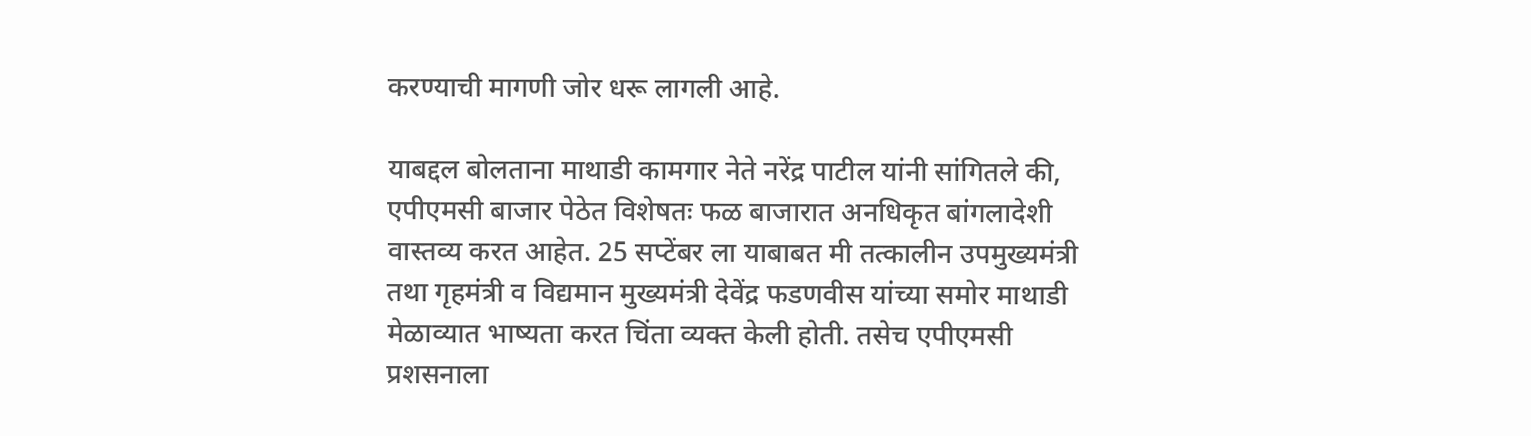करण्याची मागणी जोर धरू लागली आहे.

याबद्दल बोलताना माथाडी कामगार नेते नरेंद्र पाटील यांनी सांगितले की,  एपीएमसी बाजार पेठेत विशेषतः फळ बाजारात अनधिकृत बांगलादेशी वास्तव्य करत आहेत. 25 सप्टेंबर ला याबाबत मी तत्कालीन उपमुख्यमंत्री तथा गृहमंत्री व विद्यमान मुख्यमंत्री देवेंद्र फडणवीस यांच्या समोर माथाडी मेळाव्यात भाष्यता करत चिंता व्यक्त केली होती. तसेच एपीएमसी प्रशसनाला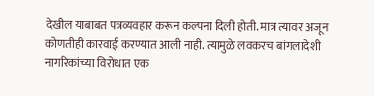देखील याबाबत पत्रव्यवहार करून कल्पना दिली होती. मात्र त्यावर अजून कोणतीही कारवाई करण्यात आली नाही. त्यामुळे लवकरच बांगलादेशी नागरिकांच्या विरोधात एक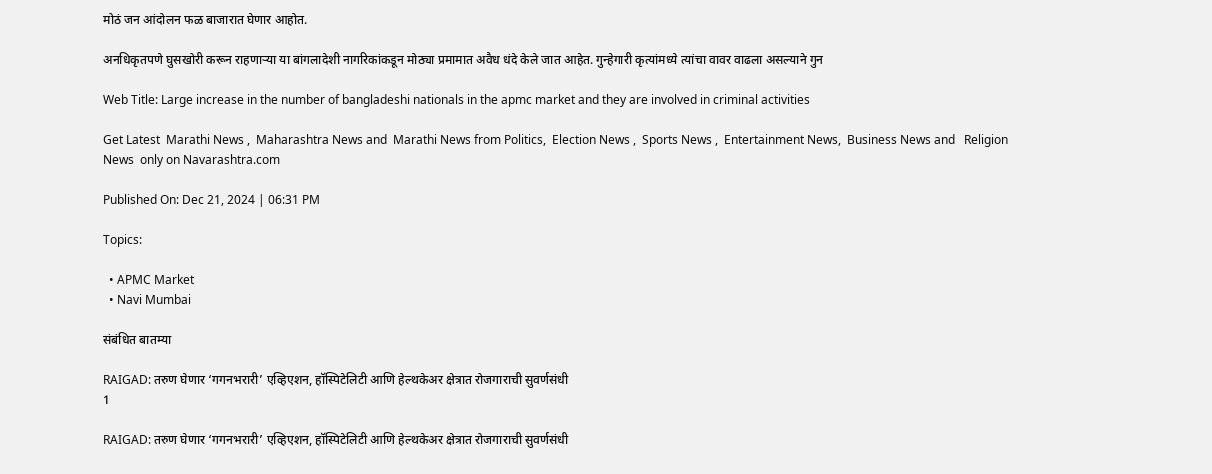मोठं जन आंदोलन फळ बाजारात घेणार आहोत.

अनधिकृतपणे घुसखोरी करून राहणाऱ्या या बांगलादेशी नागरिकांकडून मोठ्या प्रमामात अवैध धंदे केले जात आहेत. गुन्हेगारी कृत्यांमध्ये त्यांचा वावर वाढला असल्याने गुन

Web Title: Large increase in the number of bangladeshi nationals in the apmc market and they are involved in criminal activities

Get Latest  Marathi News ,  Maharashtra News and  Marathi News from Politics,  Election News ,  Sports News ,  Entertainment News,  Business News and   Religion News  only on Navarashtra.com

Published On: Dec 21, 2024 | 06:31 PM

Topics:

  • APMC Market
  • Navi Mumbai

संबंधित बातम्या

RAIGAD: तरुण घेणार ‌‘गगनभरारी‌’ एव्हिएशन, हॉस्पिटेलिटी आणि हेल्थकेअर क्षेत्रात रोजगाराची सुवर्णसंधी
1

RAIGAD: तरुण घेणार ‌‘गगनभरारी‌’ एव्हिएशन, हॉस्पिटेलिटी आणि हेल्थकेअर क्षेत्रात रोजगाराची सुवर्णसंधी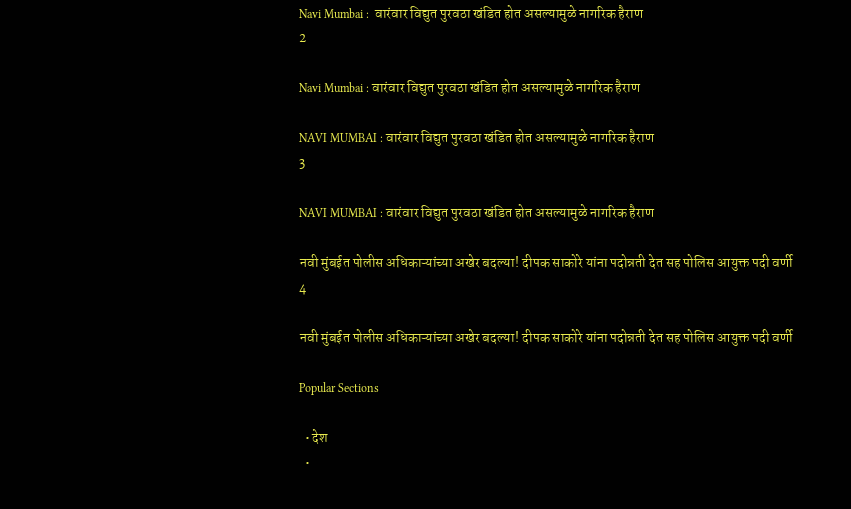Navi Mumbai :  वारंवार विद्युत पुरवठा खंडित होत असल्यामुळे नागरिक हैराण
2

Navi Mumbai : वारंवार विद्युत पुरवठा खंडित होत असल्यामुळे नागरिक हैराण

NAVI MUMBAI : वारंवार विद्युत पुरवठा खंडित होत असल्यामुळे नागरिक हैराण
3

NAVI MUMBAI : वारंवार विद्युत पुरवठा खंडित होत असल्यामुळे नागरिक हैराण

नवी मुंबईत पोलीस अधिकाऱ्यांच्या अखेर बदल्या! दीपक साकोरे यांना पदोन्नती देत सह पोलिस आयुक्त पदी वर्णी
4

नवी मुंबईत पोलीस अधिकाऱ्यांच्या अखेर बदल्या! दीपक साकोरे यांना पदोन्नती देत सह पोलिस आयुक्त पदी वर्णी

Popular Sections

  • देश
  •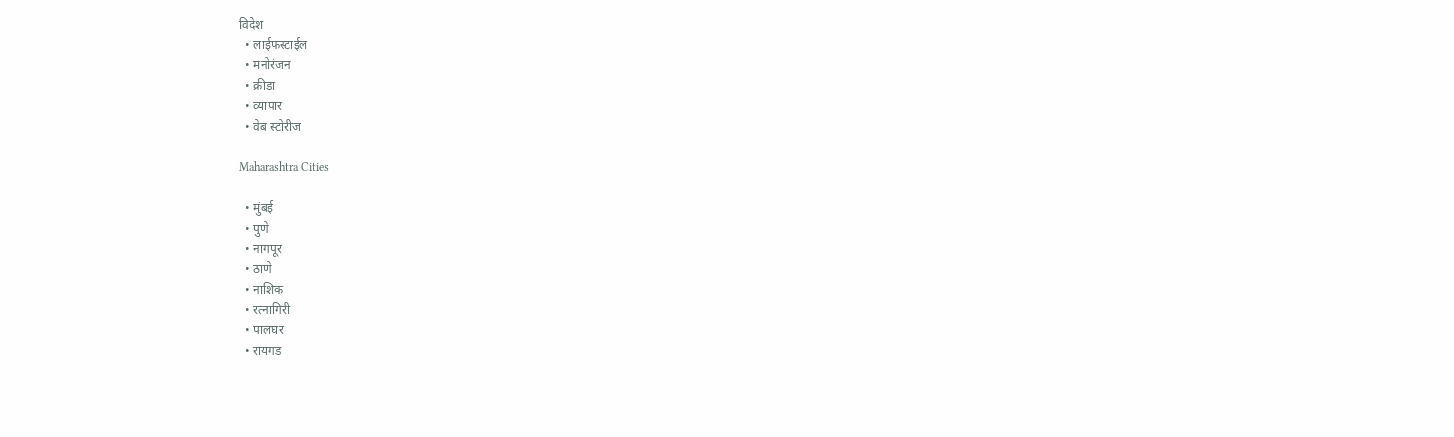विदेश
  • लाईफस्टाईल
  • मनोरंजन
  • क्रीडा
  • व्यापार
  • वेब स्टोरीज

Maharashtra Cities

  • मुंबई
  • पुणे
  • नागपूर
  • ठाणे
  • नाशिक
  • रत्नागिरी
  • पालघर
  • रायगड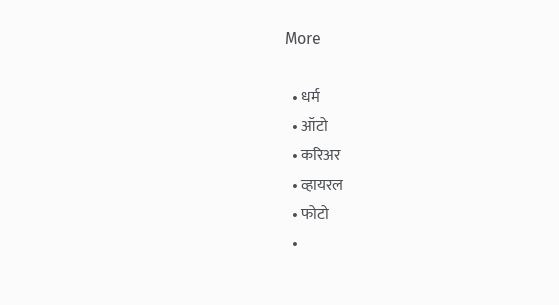More

  • धर्म
  • ऑटो
  • करिअर
  • व्हायरल
  • फोटो
  •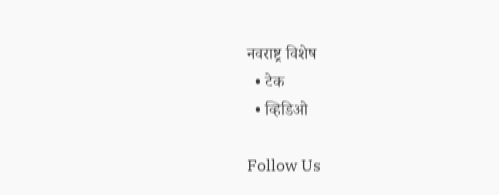नवराष्ट्र विशेष
  • टेक
  • व्हिडिओ

Follow Us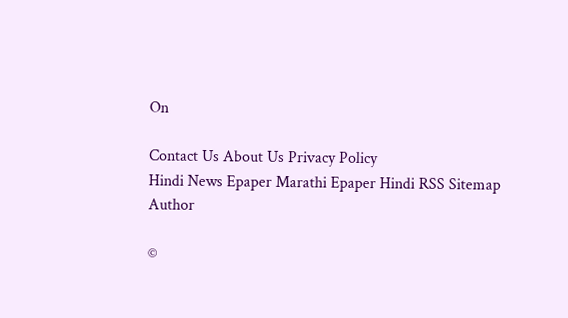On

Contact Us About Us Privacy Policy
Hindi News Epaper Marathi Epaper Hindi RSS Sitemap Author

©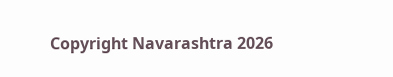Copyright Navarashtra 2026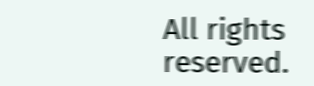All rights reserved.